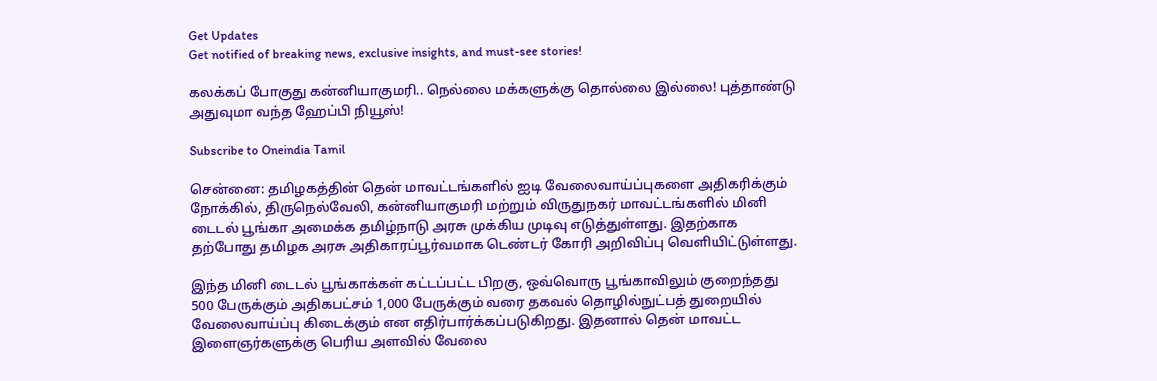Get Updates
Get notified of breaking news, exclusive insights, and must-see stories!

கலக்கப் போகுது கன்னியாகுமரி.. நெல்லை மக்களுக்கு தொல்லை இல்லை! புத்தாண்டு அதுவுமா வந்த ஹேப்பி நியூஸ்!

Subscribe to Oneindia Tamil

சென்னை: தமிழகத்தின் தென் மாவட்டங்களில் ஐடி வேலைவாய்ப்புகளை அதிகரிக்கும் நோக்கில், திருநெல்வேலி, கன்னியாகுமரி மற்றும் விருதுநகர் மாவட்டங்களில் மினி டைடல் பூங்கா அமைக்க தமிழ்நாடு அரசு முக்கிய முடிவு எடுத்துள்ளது. இதற்காக தற்போது தமிழக அரசு அதிகாரப்பூர்வமாக டெண்டர் கோரி அறிவிப்பு வெளியிட்டுள்ளது.

இந்த மினி டைடல் பூங்காக்கள் கட்டப்பட்ட பிறகு, ஒவ்வொரு பூங்காவிலும் குறைந்தது 500 பேருக்கும் அதிகபட்சம் 1,000 பேருக்கும் வரை தகவல் தொழில்நுட்பத் துறையில் வேலைவாய்ப்பு கிடைக்கும் என எதிர்பார்க்கப்படுகிறது. இதனால் தென் மாவட்ட இளைஞர்களுக்கு பெரிய அளவில் வேலை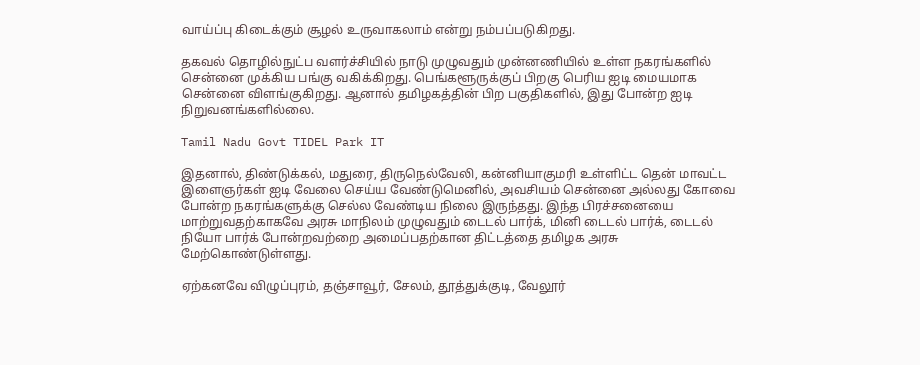வாய்ப்பு கிடைக்கும் சூழல் உருவாகலாம் என்று நம்பப்படுகிறது.

தகவல் தொழில்நுட்ப வளர்ச்சியில் நாடு முழுவதும் முன்னணியில் உள்ள நகரங்களில் சென்னை முக்கிய பங்கு வகிக்கிறது. பெங்களூருக்குப் பிறகு பெரிய ஐடி மையமாக சென்னை விளங்குகிறது. ஆனால் தமிழகத்தின் பிற பகுதிகளில், இது போன்ற ஐடி நிறுவனங்களில்லை.

Tamil Nadu Govt TIDEL Park IT

இதனால், திண்டுக்கல், மதுரை, திருநெல்வேலி, கன்னியாகுமரி உள்ளிட்ட தென் மாவட்ட இளைஞர்கள் ஐடி வேலை செய்ய வேண்டுமெனில், அவசியம் சென்னை அல்லது கோவை போன்ற நகரங்களுக்கு செல்ல வேண்டிய நிலை இருந்தது. இந்த பிரச்சனையை மாற்றுவதற்காகவே அரசு மாநிலம் முழுவதும் டைடல் பார்க், மினி டைடல் பார்க், டைடல் நியோ பார்க் போன்றவற்றை அமைப்பதற்கான திட்டத்தை தமிழக அரசு மேற்கொண்டுள்ளது.

ஏற்கனவே விழுப்புரம், தஞ்சாவூர், சேலம், தூத்துக்குடி, வேலூர்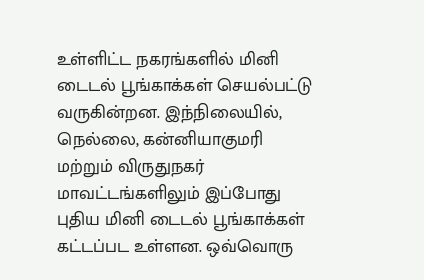உள்ளிட்ட நகரங்களில் மினி டைடல் பூங்காக்கள் செயல்பட்டு வருகின்றன. இந்நிலையில், நெல்லை, கன்னியாகுமரி மற்றும் விருதுநகர் மாவட்டங்களிலும் இப்போது புதிய மினி டைடல் பூங்காக்கள் கட்டப்பட உள்ளன. ஒவ்வொரு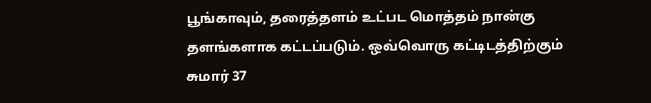பூங்காவும், தரைத்தளம் உட்பட மொத்தம் நான்கு தளங்களாக கட்டப்படும். ஒவ்வொரு கட்டிடத்திற்கும் சுமார் 37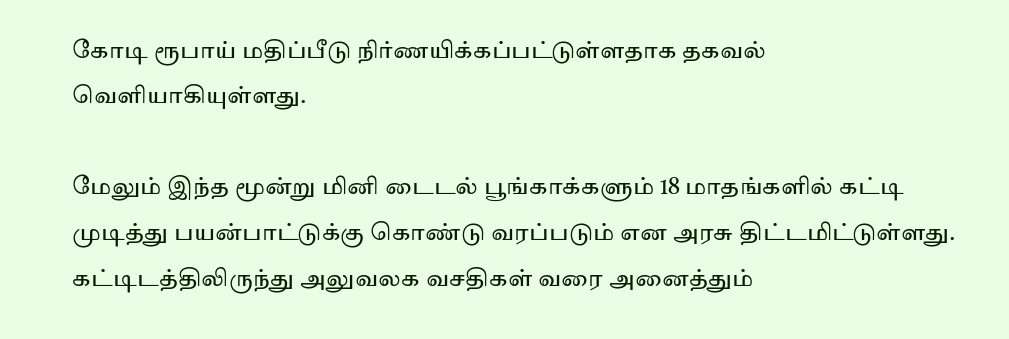கோடி ரூபாய் மதிப்பீடு நிர்ணயிக்கப்பட்டுள்ளதாக தகவல் வெளியாகியுள்ளது.

மேலும் இந்த மூன்று மினி டைடல் பூங்காக்களும் 18 மாதங்களில் கட்டி முடித்து பயன்பாட்டுக்கு கொண்டு வரப்படும் என அரசு திட்டமிட்டுள்ளது. கட்டிடத்திலிருந்து அலுவலக வசதிகள் வரை அனைத்தும்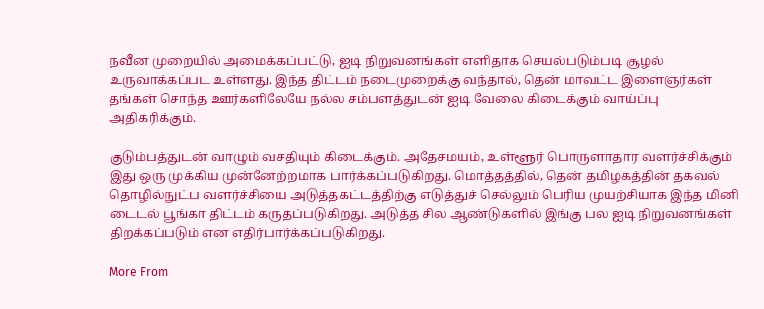நவீன முறையில் அமைக்கப்பட்டு, ஐடி நிறுவனங்கள் எளிதாக செயல்படும்படி சூழல் உருவாக்கப்பட உள்ளது. இந்த திட்டம் நடைமுறைக்கு வந்தால், தென் மாவட்ட இளைஞர்கள் தங்கள் சொந்த ஊர்களிலேயே நல்ல சம்பளத்துடன் ஐடி வேலை கிடைக்கும் வாய்ப்பு அதிகரிக்கும்.

குடும்பத்துடன் வாழும் வசதியும் கிடைக்கும். அதேசமயம், உள்ளூர் பொருளாதார வளர்ச்சிக்கும் இது ஒரு முக்கிய முன்னேற்றமாக பார்க்கப்படுகிறது. மொத்தத்தில், தென் தமிழகத்தின் தகவல் தொழில்நுட்ப வளர்ச்சியை அடுத்தகட்டத்திற்கு எடுத்துச் செல்லும் பெரிய முயற்சியாக இந்த மினி டைடல் பூங்கா திட்டம் கருதப்படுகிறது. அடுத்த சில ஆண்டுகளில் இங்கு பல ஐடி நிறுவனங்கள் திறக்கப்படும் என எதிர்பார்க்கப்படுகிறது.

More From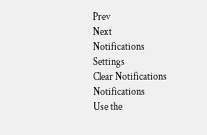Prev
Next
Notifications
Settings
Clear Notifications
Notifications
Use the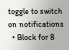toggle to switch on notifications
  • Block for 8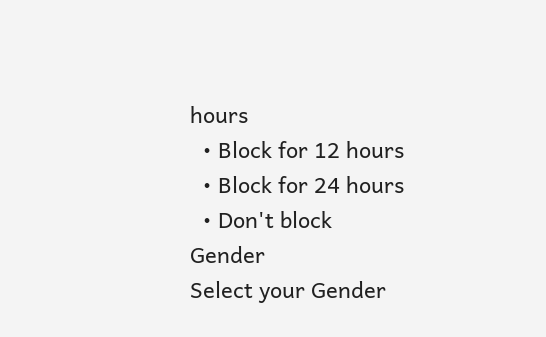hours
  • Block for 12 hours
  • Block for 24 hours
  • Don't block
Gender
Select your Gender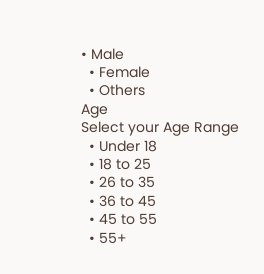• Male
  • Female
  • Others
Age
Select your Age Range
  • Under 18
  • 18 to 25
  • 26 to 35
  • 36 to 45
  • 45 to 55
  • 55+